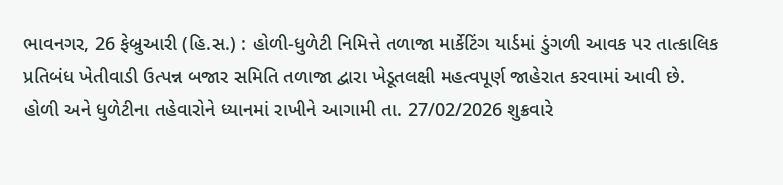ભાવનગર, 26 ફેબ્રુઆરી (હિ.સ.) : હોળી-ધુળેટી નિમિત્તે તળાજા માર્કેટિંગ યાર્ડમાં ડુંગળી આવક પર તાત્કાલિક પ્રતિબંધ ખેતીવાડી ઉત્પન્ન બજાર સમિતિ તળાજા દ્વારા ખેડૂતલક્ષી મહત્વપૂર્ણ જાહેરાત કરવામાં આવી છે. હોળી અને ધુળેટીના તહેવારોને ધ્યાનમાં રાખીને આગામી તા. 27/02/2026 શુક્રવારે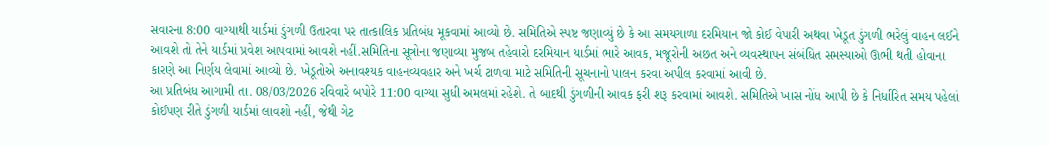સવારના 8:00 વાગ્યાથી યાર્ડમાં ડુંગળી ઉતારવા પર તાત્કાલિક પ્રતિબંધ મૂકવામાં આવ્યો છે. સમિતિએ સ્પષ્ટ જણાવ્યું છે કે આ સમયગાળા દરમિયાન જો કોઈ વેપારી અથવા ખેડૂત ડુંગળી ભરેલું વાહન લઈને આવશે તો તેને યાર્ડમાં પ્રવેશ આપવામાં આવશે નહીં.સમિતિના સૂત્રોના જણાવ્યા મુજબ તહેવારો દરમિયાન યાર્ડમાં ભારે આવક, મજૂરોની અછત અને વ્યવસ્થાપન સંબંધિત સમસ્યાઓ ઊભી થતી હોવાના કારણે આ નિર્ણય લેવામાં આવ્યો છે. ખેડૂતોએ અનાવશ્યક વાહનવ્યવહાર અને ખર્ચ ટાળવા માટે સમિતિની સૂચનાનો પાલન કરવા અપીલ કરવામાં આવી છે.
આ પ્રતિબંધ આગામી તા. 08/03/2026 રવિવારે બપોરે 11:00 વાગ્યા સુધી અમલમાં રહેશે. તે બાદથી ડુંગળીની આવક ફરી શરૂ કરવામાં આવશે. સમિતિએ ખાસ નોંધ આપી છે કે નિર્ધારિત સમય પહેલાં કોઈપણ રીતે ડુંગળી યાર્ડમાં લાવશો નહીં, જેથી ગેટ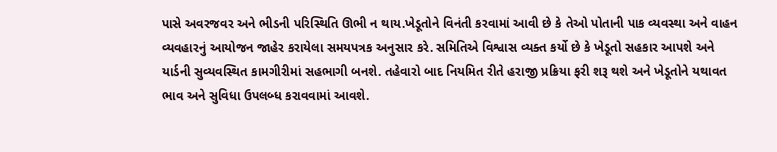પાસે અવરજવર અને ભીડની પરિસ્થિતિ ઊભી ન થાય.ખેડૂતોને વિનંતી કરવામાં આવી છે કે તેઓ પોતાની પાક વ્યવસ્થા અને વાહન વ્યવહારનું આયોજન જાહેર કરાયેલા સમયપત્રક અનુસાર કરે. સમિતિએ વિશ્વાસ વ્યક્ત કર્યો છે કે ખેડૂતો સહકાર આપશે અને યાર્ડની સુવ્યવસ્થિત કામગીરીમાં સહભાગી બનશે. તહેવારો બાદ નિયમિત રીતે હરાજી પ્રક્રિયા ફરી શરૂ થશે અને ખેડૂતોને યથાવત ભાવ અને સુવિધા ઉપલબ્ધ કરાવવામાં આવશે.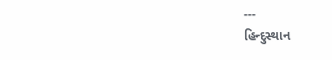---
હિન્દુસ્થાન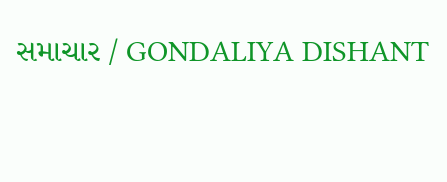સમાચાર / GONDALIYA DISHANT